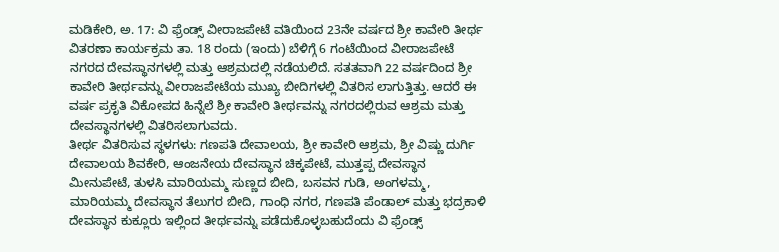ಮಡಿಕೇರಿ, ಅ. 17: ವಿ ಫ್ರೆಂಡ್ಸ್ ವೀರಾಜಪೇಟೆ ವತಿಯಿಂದ 23ನೇ ವರ್ಷದ ಶ್ರೀ ಕಾವೇರಿ ತೀರ್ಥ ವಿತರಣಾ ಕಾರ್ಯಕ್ರಮ ತಾ. 18 ರಂದು (ಇಂದು) ಬೆಳಿಗ್ಗೆ 6 ಗಂಟೆಯಿಂದ ವೀರಾಜಪೇಟೆ ನಗರದ ದೇವಸ್ಥಾನಗಳಲ್ಲಿ ಮತ್ತು ಆಶ್ರಮದಲ್ಲಿ ನಡೆಯಲಿದೆ. ಸತತವಾಗಿ 22 ವರ್ಷದಿಂದ ಶ್ರೀ ಕಾವೇರಿ ತೀರ್ಥವನ್ನು ವೀರಾಜಪೇಟೆಯ ಮುಖ್ಯ ಬೀದಿಗಳಲ್ಲಿ ವಿತರಿಸ ಲಾಗುತ್ತಿತ್ತು. ಆದರೆ ಈ ವರ್ಷ ಪ್ರಕೃತಿ ವಿಕೋಪದ ಹಿನ್ನೆಲೆ ಶ್ರೀ ಕಾವೇರಿ ತೀರ್ಥವನ್ನು ನಗರದಲ್ಲಿರುವ ಆಶ್ರಮ ಮತ್ತು ದೇವಸ್ಥಾನಗಳಲ್ಲಿ ವಿತರಿಸಲಾಗುವದು.
ತೀರ್ಥ ವಿತರಿಸುವ ಸ್ಥಳಗಳು: ಗಣಪತಿ ದೇವಾಲಯ, ಶ್ರೀ ಕಾವೇರಿ ಆಶ್ರಮ, ಶ್ರೀ ವಿಷ್ಣು ದುರ್ಗಿ ದೇವಾಲಯ ಶಿವಕೇರಿ, ಆಂಜನೇಯ ದೇವಸ್ಥಾನ ಚಿಕ್ಕಪೇಟೆ, ಮುತ್ತಪ್ಪ ದೇವಸ್ಥಾನ ಮೀನುಪೇಟೆ, ತುಳಸಿ ಮಾರಿಯಮ್ಮ ಸುಣ್ಣದ ಬೀದಿ, ಬಸವನ ಗುಡಿ, ಅಂಗಳಮ್ಮ, ಮಾರಿಯಮ್ಮ ದೇವಸ್ಥಾನ ತೆಲುಗರ ಬೀದಿ, ಗಾಂಧಿ ನಗರ, ಗಣಪತಿ ಪೆಂಡಾಲ್ ಮತ್ತು ಭದ್ರಕಾಳಿ ದೇವಸ್ಥಾನ ಕುಕ್ಲೂರು ಇಲ್ಲಿಂದ ತೀರ್ಥವನ್ನು ಪಡೆದುಕೊಳ್ಳಬಹುದೆಂದು ವಿ ಫ್ರೆಂಡ್ಸ್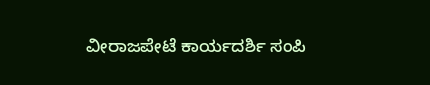ವೀರಾಜಪೇಟೆ ಕಾರ್ಯದರ್ಶಿ ಸಂಪಿ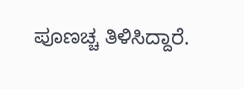ಪೂಣಚ್ಚ ತಿಳಿಸಿದ್ದಾರೆ.